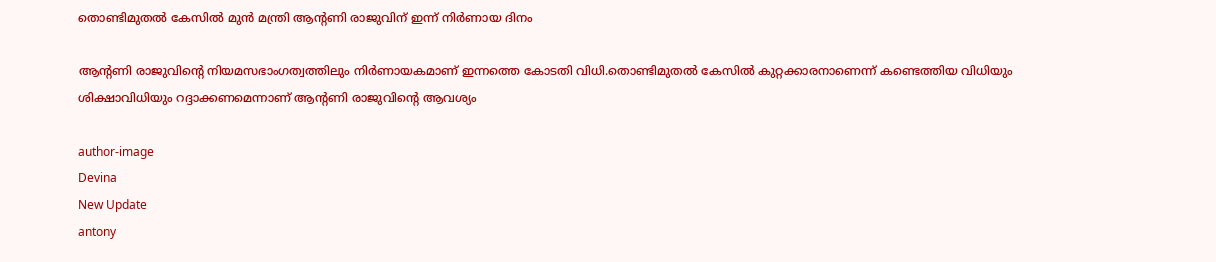തൊണ്ടിമുതല്‍ കേസില്‍ മുന്‍ മന്ത്രി ആന്റണി രാജുവിന് ഇന്ന് നിര്‍ണായ ദിനം

ആന്റണി രാജുവിന്റെ നിയമസഭാംഗത്വത്തിലും നിർണായകമാണ് ഇന്നത്തെ കോടതി വിധി.തൊണ്ടിമുതൽ കേസിൽ കുറ്റക്കാരനാണെന്ന് കണ്ടെത്തിയ വിധിയും ശിക്ഷാവിധിയും റദ്ദാക്കണമെന്നാണ് ആന്റണി രാജുവിന്റെ ആവശ്യം

author-image
Devina
New Update
antony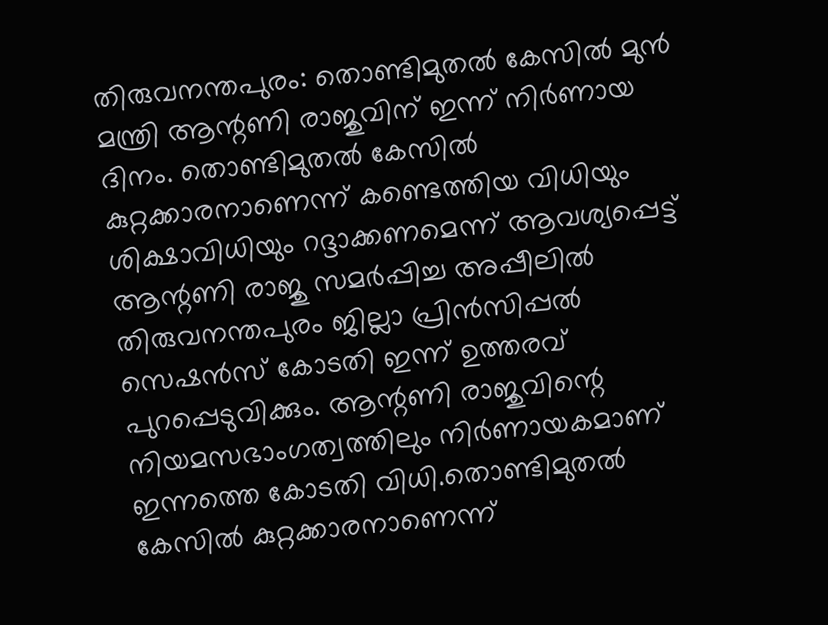തിരുവനന്തപുരം: തൊണ്ടിമുതൽ കേസിൽ മുൻ മന്ത്രി ആന്റണി രാജുവിന് ഇന്ന് നിർണായ ദിനം. തൊണ്ടിമുതൽ കേസിൽ കുറ്റക്കാരനാണെന്ന് കണ്ടെത്തിയ വിധിയും ശിക്ഷാവിധിയും റദ്ദാക്കണമെന്ന് ആവശ്യപ്പെട്ട് ആന്റണി രാജു സമർപ്പിച്ച അപ്പീലിൽ തിരുവനന്തപുരം ജില്ലാ പ്രിൻസിപ്പൽ സെഷൻസ് കോടതി ഇന്ന് ഉത്തരവ് പുറപ്പെടുവിക്കും. ആന്റണി രാജുവിന്റെ നിയമസഭാംഗത്വത്തിലും നിർണായകമാണ് ഇന്നത്തെ കോടതി വിധി.തൊണ്ടിമുതൽ കേസിൽ കുറ്റക്കാരനാണെന്ന്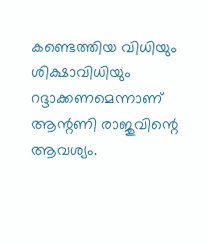കണ്ടെത്തിയ വിധിയും ശിക്ഷാവിധിയും റദ്ദാക്കണമെന്നാണ് ആന്റണി രാജുവിന്റെ ആവശ്യം.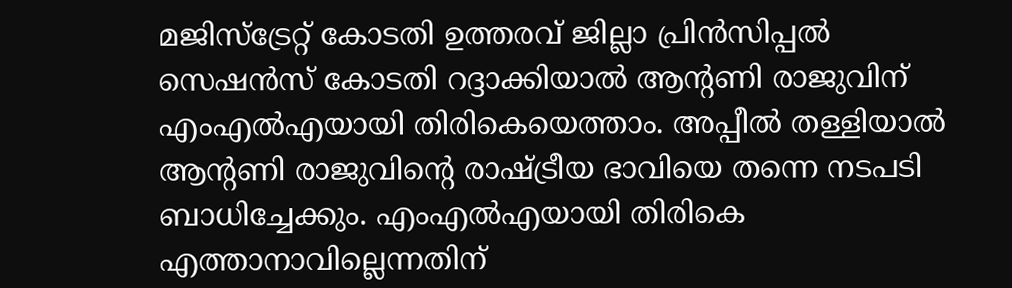മജിസ്‌ട്രേറ്റ് കോടതി ഉത്തരവ് ജില്ലാ പ്രിൻസിപ്പൽ സെഷൻസ് കോടതി റദ്ദാക്കിയാൽ ആന്റണി രാജുവിന് എംഎൽഎയായി തിരികെയെത്താം. അപ്പീൽ തള്ളിയാൽ ആന്റണി രാജുവിന്റെ രാഷ്ട്രീയ ഭാവിയെ തന്നെ നടപടി ബാധിച്ചേക്കും. എംഎൽഎയായി തിരികെ എത്താനാവില്ലെന്നതിന്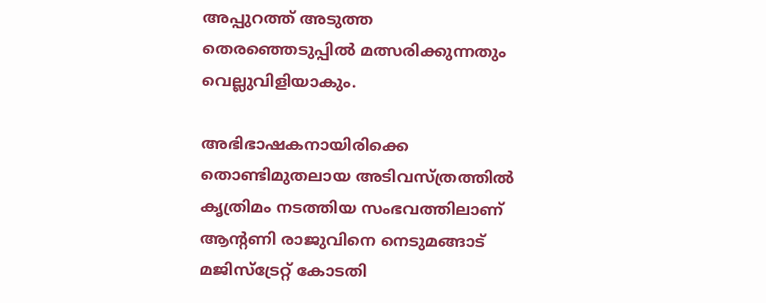അപ്പുറത്ത് അടുത്ത തെരഞ്ഞെടുപ്പിൽ മത്സരിക്കുന്നതും വെല്ലുവിളിയാകും.

അഭിഭാഷകനായിരിക്കെ തൊണ്ടിമുതലായ അടിവസ്ത്രത്തിൽ കൃത്രിമം നടത്തിയ സംഭവത്തിലാണ് ആന്റണി രാജുവിനെ നെടുമങ്ങാട് മജിസ്‌ട്രേറ്റ് കോടതി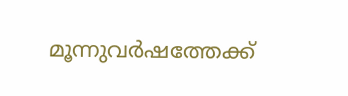മൂന്നുവർഷത്തേക്ക്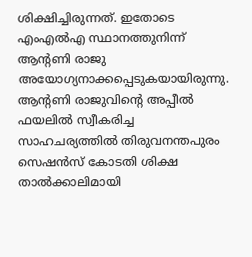ശിക്ഷിച്ചിരുന്നത്. ഇതോടെ എംഎൽഎ സ്ഥാനത്തുനിന്ന് ആന്റണി രാജു അയോഗ്യനാക്കപ്പെടുകയായിരുന്നു. ആന്റണി രാജുവിന്റെ അപ്പീൽ ഫയലിൽ സ്വീകരിച്ച സാഹചര്യത്തിൽ തിരുവനന്തപുരം സെഷൻസ് കോടതി ശിക്ഷ താൽക്കാലിമായി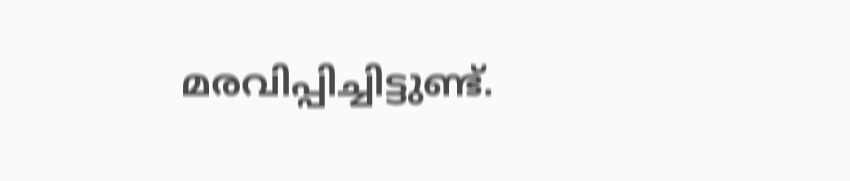മരവിപ്പിച്ചിട്ടുണ്ട്.